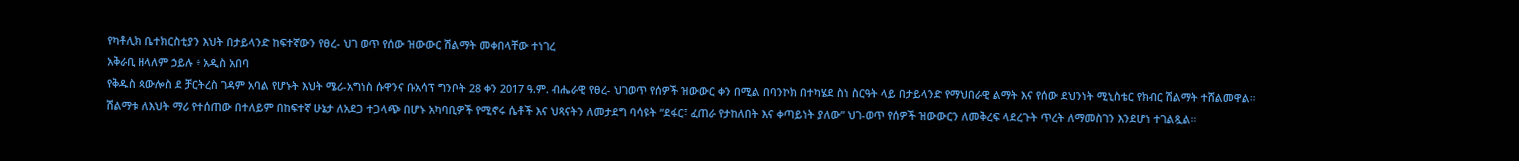የካቶሊክ ቤተክርስቲያን እህት በታይላንድ ከፍተኛውን የፀረ- ህገ ወጥ የሰው ዝውውር ሽልማት መቀበላቸው ተነገረ
አቅራቢ ዘላለም ኃይሉ ፥ አዲስ አበባ
የቅዱስ ጳውሎስ ደ ቻርትረስ ገዳም አባል የሆኑት እህት ሜሪ-አግነስ ሱዋንና ቡአሳፕ ግንቦት 28 ቀን 2017 ዓ.ም. ብሔራዊ የፀረ- ህገወጥ የሰዎች ዝውውር ቀን በሚል በባንኮክ በተካሄደ ስነ ስርዓት ላይ በታይላንድ የማህበራዊ ልማት እና የሰው ደህንነት ሚኒስቴር የክብር ሽልማት ተሸልመዋል።
ሽልማቱ ለእህት ማሪ የተሰጠው በተለይም በከፍተኛ ሁኔታ ለአደጋ ተጋላጭ በሆኑ አካባቢዎች የሚኖሩ ሴቶች እና ህጻናትን ለመታደግ ባሳዩት “ደፋር፣ ፈጠራ የታከለበት እና ቀጣይነት ያለው” ህገ-ወጥ የሰዎች ዝውውርን ለመቅረፍ ላደረጉት ጥረት ለማመስገን እንደሆነ ተገልጿል።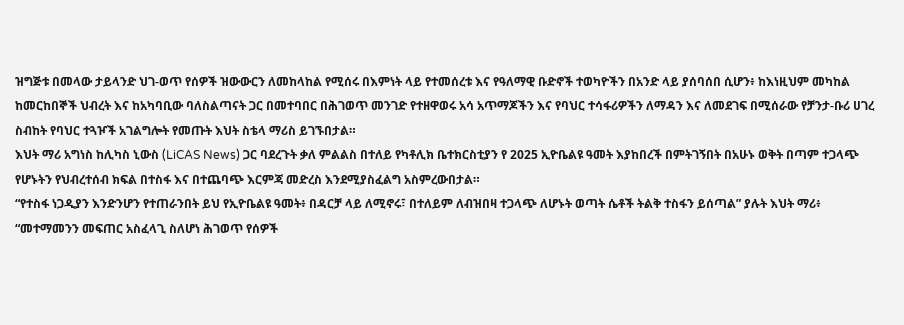ዝግጅቱ በመላው ታይላንድ ህገ-ወጥ የሰዎች ዝውውርን ለመከላከል የሚሰሩ በእምነት ላይ የተመሰረቱ እና የዓለማዊ ቡድኖች ተወካዮችን በአንድ ላይ ያሰባሰበ ሲሆን፥ ከእነዚህም መካከል ከመርከበኞች ህብረት እና ከአካባቢው ባለስልጣናት ጋር በመተባበር በሕገወጥ መንገድ የተዘዋወሩ አሳ አጥማጆችን እና የባህር ተሳፋሪዎችን ለማዳን እና ለመደገፍ በሚሰራው የቻንታ-ቡሪ ሀገረ ስብከት የባህር ተጓዦች አገልግሎት የመጡት እህት ስቴላ ማሪስ ይገኙበታል።
እህት ማሪ አግነስ ከሊካስ ኒውስ (LiCAS News) ጋር ባደረጉት ቃለ ምልልስ በተለይ የካቶሊክ ቤተክርስቲያን የ 2025 ኢዮቤልዩ ዓመት እያከበረች በምትገኝበት በአሁኑ ወቅት በጣም ተጋላጭ የሆኑትን የህብረተሰብ ክፍል በተስፋ እና በተጨባጭ እርምጃ መድረስ እንደሚያስፈልግ አስምረውበታል።
“የተስፋ ነጋዲያን እንድንሆን የተጠራንበት ይህ የኢዮቤልዩ ዓመት፥ በዳርቻ ላይ ለሚኖሩ፣ በተለይም ለብዝበዛ ተጋላጭ ለሆኑት ወጣት ሴቶች ትልቅ ተስፋን ይሰጣል” ያሉት እህት ማሪ፥ “መተማመንን መፍጠር አስፈላጊ ስለሆነ ሕገወጥ የሰዎች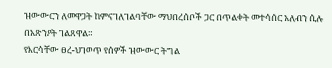ዝውውርን ለመዋጋት ከምናገለገልባቸው ማህበረሰቦች ጋር በጥልቀት መተሳሰር አለብን ሲሉ በአጽንዖት ገልጸዋል።
የእርሳቸው ፀረ-ህገወጥ የሰዎች ዝውውር ትግል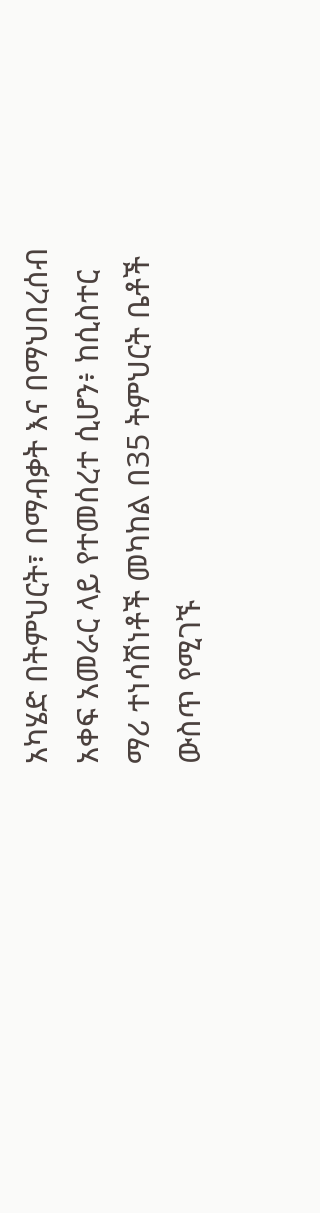አካሄድ በትምህርት፣ በማብቃት እና በማህበረሰብ አቀፍ አመራር ላይ የተመሰረተ ሲሆን፥ ከሲስተር ማሪ ተነሳሽነቶች መካከል በ35 ትምህርት ቤቶች ውስጥ የሚገኙ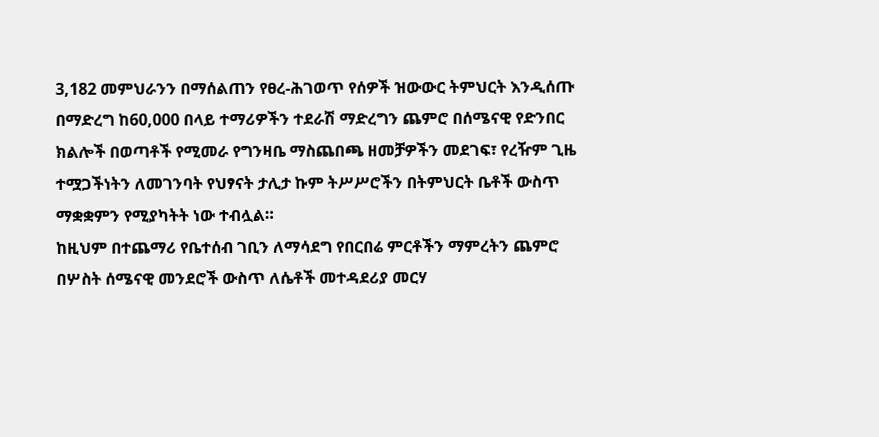3,182 መምህራንን በማሰልጠን የፀረ-ሕገወጥ የሰዎች ዝውውር ትምህርት እንዲሰጡ በማድረግ ከ60,000 በላይ ተማሪዎችን ተደራሽ ማድረግን ጨምሮ በሰሜናዊ የድንበር ክልሎች በወጣቶች የሚመራ የግንዛቤ ማስጨበጫ ዘመቻዎችን መደገፍ፣ የረዥም ጊዜ ተሟጋችነትን ለመገንባት የህፃናት ታሊታ ኩም ትሥሥሮችን በትምህርት ቤቶች ውስጥ ማቋቋምን የሚያካትት ነው ተብሏል።
ከዚህም በተጨማሪ የቤተሰብ ገቢን ለማሳደግ የበርበሬ ምርቶችን ማምረትን ጨምሮ በሦስት ሰሜናዊ መንደሮች ውስጥ ለሴቶች መተዳደሪያ መርሃ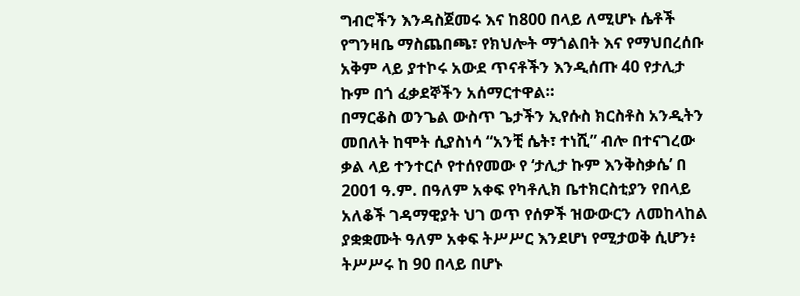ግብሮችን እንዳስጀመሩ እና ከ800 በላይ ለሚሆኑ ሴቶች የግንዛቤ ማስጨበጫ፣ የክህሎት ማጎልበት እና የማህበረሰቡ አቅም ላይ ያተኮሩ አውደ ጥናቶችን እንዲሰጡ 40 የታሊታ ኩም በጎ ፈቃደኞችን አሰማርተዋል።
በማርቆስ ወንጌል ውስጥ ጌታችን ኢየሱስ ክርስቶስ አንዲትን መበለት ከሞት ሲያስነሳ “አንቺ ሴት፣ ተነሺ” ብሎ በተናገረው ቃል ላይ ተንተርሶ የተሰየመው የ ‘ታሊታ ኩም እንቅስቃሴ’ በ 2001 ዓ.ም. በዓለም አቀፍ የካቶሊክ ቤተክርስቲያን የበላይ አለቆች ገዳማዊያት ህገ ወጥ የሰዎች ዝውውርን ለመከላከል ያቋቋሙት ዓለም አቀፍ ትሥሥር እንደሆነ የሚታወቅ ሲሆን፥ ትሥሥሩ ከ 90 በላይ በሆኑ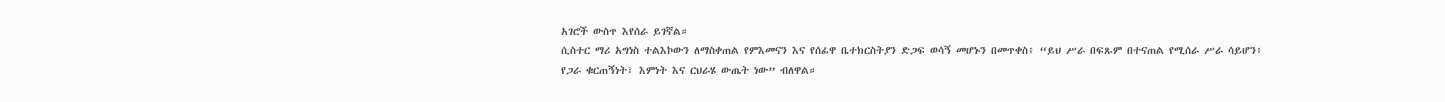አገሮች ውስጥ እየሰራ ይገኛል።
ሲስተር ማሪ አግነስ ተልእኮውን ለማስቀጠል የምእመናን እና የሰፊዋ ቤተክርስትያን ድጋፍ ወሳኝ መሆኑን በመጥቀስ፥ “ይህ ሥራ በፍጹም በተናጠል የሚሰራ ሥራ ሳይሆን፥ የጋራ ቁርጠኝነት፣ እምነት እና ርህራሄ ውጤት ነው” ብለዋል።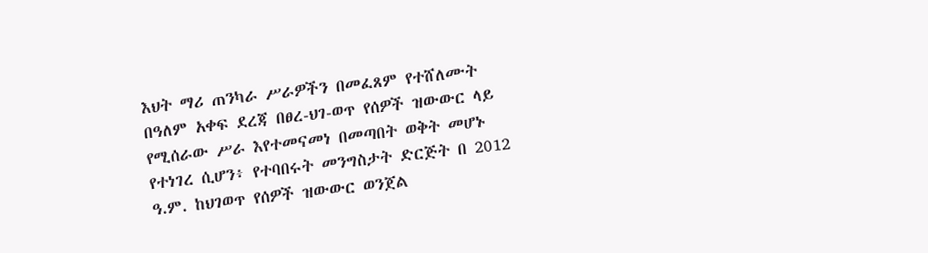እህት ማሪ ጠንካራ ሥራዎችን በመፈጸም የተሸለሙት በዓለም አቀፍ ደረጃ በፀረ-ህገ-ወጥ የሰዎች ዝውውር ላይ የሚሰራው ሥራ እየተመናመነ በመጣበት ወቅት መሆኑ የተነገረ ሲሆን፥ የተባበሩት መንግስታት ድርጅት በ 2012 ዓ.ም. ከህገወጥ የሰዎች ዝውውር ወንጀል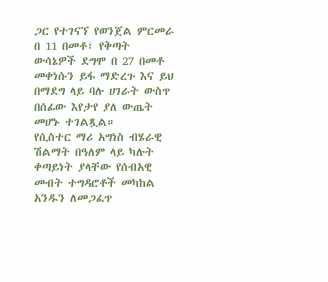ጋር የተገናኘ የወንጀል ምርመራ በ 11 በመቶ፣ የቅጣት ውሳኔዎች ደግሞ በ 27 በመቶ መቀነሱን ይፋ ማድረጉ እና ይህ በማደግ ላይ ባሉ ሀገራት ውስጥ በሰፊው እየታየ ያለ ውጤት መሆኑ ተገልጿል።
የሲስተር ማሪ አግነስ ብሄራዊ ሽልማት በዓለም ላይ ካሉት ቀጣይነት ያላቸው የሰብአዊ መብት ተግዳሮቶች መካከል አንዱን ለመጋፈጥ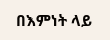በእምነት ላይ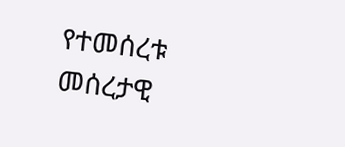የተመሰረቱ መሰረታዊ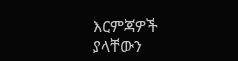እርምጃዎች ያላቸውን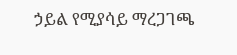ኃይል የሚያሳይ ማረጋገጫ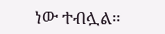ነው ተብሏል።